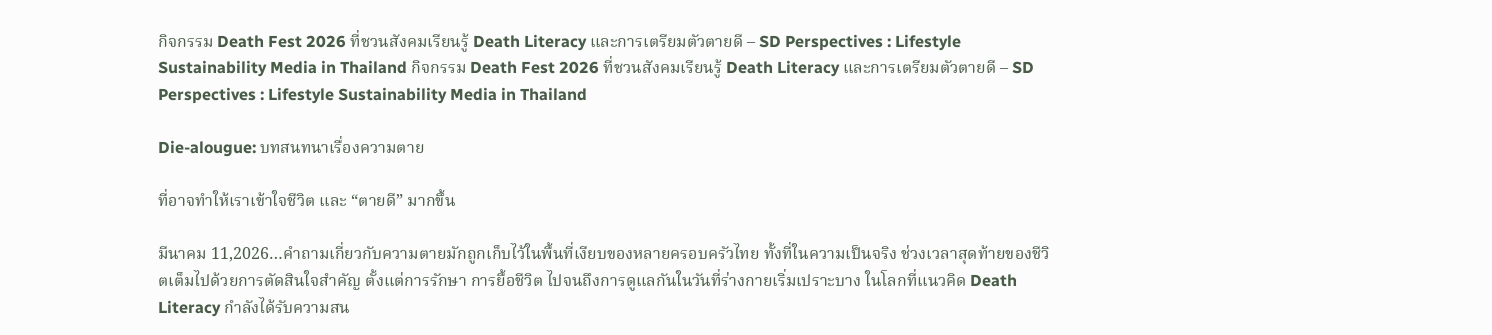กิจกรรม Death Fest 2026 ที่ชวนสังคมเรียนรู้ Death Literacy และการเตรียมตัวตายดี – SD Perspectives : Lifestyle Sustainability Media in Thailand กิจกรรม Death Fest 2026 ที่ชวนสังคมเรียนรู้ Death Literacy และการเตรียมตัวตายดี – SD Perspectives : Lifestyle Sustainability Media in Thailand

Die-alougue: บทสนทนาเรื่องความตาย

ที่อาจทำให้เราเข้าใจชีวิต และ “ตายดี” มากขึ้น

มีนาคม 11,2026…คำถามเกี่ยวกับความตายมักถูกเก็บไว้ในพื้นที่เงียบของหลายครอบครัวไทย ทั้งที่ในความเป็นจริง ช่วงเวลาสุดท้ายของชีวิตเต็มไปด้วยการตัดสินใจสำคัญ ตั้งแต่การรักษา การยื้อชีวิต ไปจนถึงการดูแลกันในวันที่ร่างกายเริ่มเปราะบาง ในโลกที่แนวคิด Death Literacy กำลังได้รับความสน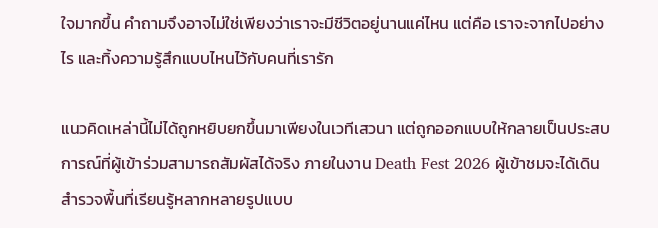ใจมากขึ้น คำถามจึงอาจไม่ใช่เพียงว่าเราจะมีชีวิตอยู่นานแค่ไหน แต่คือ เราจะจากไปอย่างไร และทิ้งความรู้สึกแบบไหนไว้กับคนที่เรารัก

แนวคิดเหล่านี้ไม่ได้ถูกหยิบยกขึ้นมาเพียงในเวทีเสวนา แต่ถูกออกแบบให้กลายเป็นประสบการณ์ที่ผู้เข้าร่วมสามารถสัมผัสได้จริง ภายในงาน Death Fest 2026 ผู้เข้าชมจะได้เดินสำรวจพื้นที่เรียนรู้หลากหลายรูปแบบ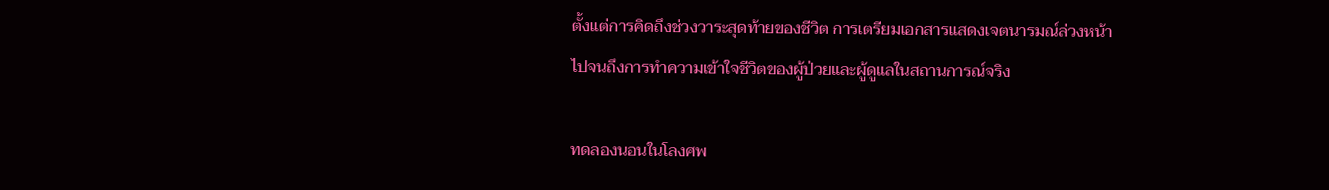ตั้งแต่การคิดถึงช่วงวาระสุดท้ายของชีวิต การเตรียมเอกสารแสดงเจตนารมณ์ล่วงหน้า ไปจนถึงการทำความเข้าใจชีวิตของผู้ป่วยและผู้ดูแลในสถานการณ์จริง

ทดลองนอนในโลงศพ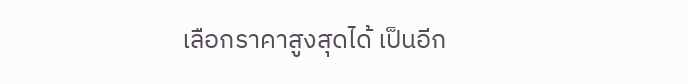เลือกราคาสูงสุดได้ เป็นอีก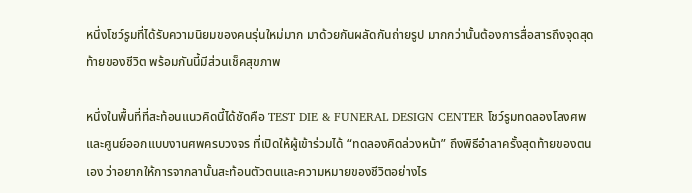หนึ่งโชว์รูมที่ได้รับความนิยมของคนรุ่นใหม่มาก มาด้วยกันผลัดกันถ่ายรูป มากกว่านั้นต้องการสื่อสารถึงจุดสุดท้ายของชีวิต พร้อมกันนี้มีส่วนเช็คสุขภาพ

หนึ่งในพื้นที่ที่สะท้อนแนวคิดนี้ได้ชัดคือ TEST DIE & FUNERAL DESIGN CENTER โชว์รูมทดลองโลงศพและศูนย์ออกแบบงานศพครบวงจร ที่เปิดให้ผู้เข้าร่วมได้ “ทดลองคิดล่วงหน้า” ถึงพิธีอำลาครั้งสุดท้ายของตนเอง ว่าอยากให้การจากลานั้นสะท้อนตัวตนและความหมายของชีวิตอย่างไร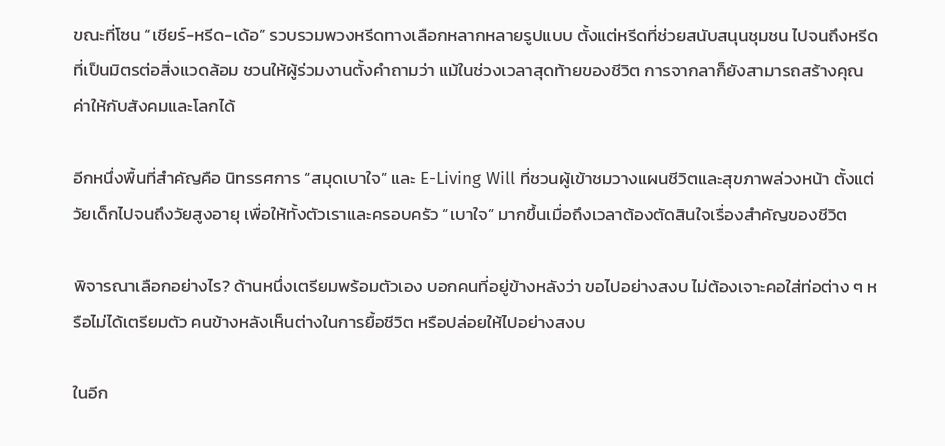ขณะที่โซน “เชียร์-หรีด-เด้อ” รวบรวมพวงหรีดทางเลือกหลากหลายรูปแบบ ตั้งแต่หรีดที่ช่วยสนับสนุนชุมชน ไปจนถึงหรีดที่เป็นมิตรต่อสิ่งแวดล้อม ชวนให้ผู้ร่วมงานตั้งคำถามว่า แม้ในช่วงเวลาสุดท้ายของชีวิต การจากลาก็ยังสามารถสร้างคุณค่าให้กับสังคมและโลกได้

อีกหนึ่งพื้นที่สำคัญคือ นิทรรศการ “สมุดเบาใจ” และ E-Living Will ที่ชวนผู้เข้าชมวางแผนชีวิตและสุขภาพล่วงหน้า ตั้งแต่วัยเด็กไปจนถึงวัยสูงอายุ เพื่อให้ทั้งตัวเราและครอบครัว “เบาใจ” มากขึ้นเมื่อถึงเวลาต้องตัดสินใจเรื่องสำคัญของชีวิต

พิจารณาเลือกอย่างไร? ด้านหนึ่งเตรียมพร้อมตัวเอง บอกคนที่อยู่ข้างหลังว่า ขอไปอย่างสงบ ไม่ต้องเจาะคอใส่ท่อต่าง ๆ หรือไม่ได้เตรียมตัว คนข้างหลังเห็นต่างในการยื้อชีวิต หรือปล่อยให้ไปอย่างสงบ

ในอีก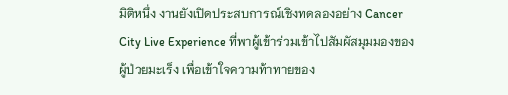มิติหนึ่ง งานยังเปิดประสบการณ์เชิงทดลองอย่าง Cancer City Live Experience ที่พาผู้เข้าร่วมเข้าไปสัมผัสมุมมองของผู้ป่วยมะเร็ง เพื่อเข้าใจความท้าทายของ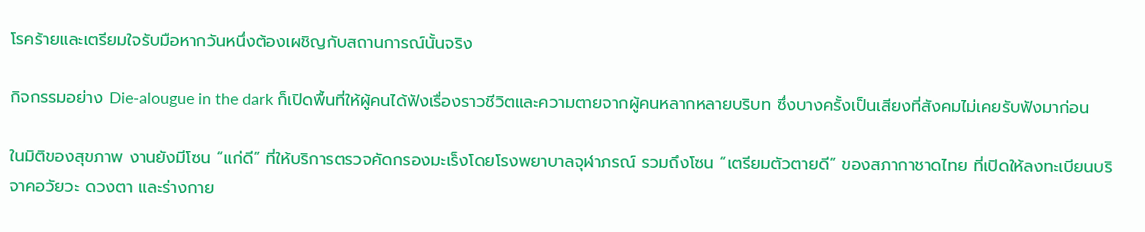โรคร้ายและเตรียมใจรับมือหากวันหนึ่งต้องเผชิญกับสถานการณ์นั้นจริง

กิจกรรมอย่าง Die-alougue in the dark ก็เปิดพื้นที่ให้ผู้คนได้ฟังเรื่องราวชีวิตและความตายจากผู้คนหลากหลายบริบท ซึ่งบางครั้งเป็นเสียงที่สังคมไม่เคยรับฟังมาก่อน

ในมิติของสุขภาพ งานยังมีโซน “แก่ดี” ที่ให้บริการตรวจคัดกรองมะเร็งโดยโรงพยาบาลจุฬาภรณ์ รวมถึงโซน “เตรียมตัวตายดี” ของสภากาชาดไทย ที่เปิดให้ลงทะเบียนบริจาคอวัยวะ ดวงตา และร่างกาย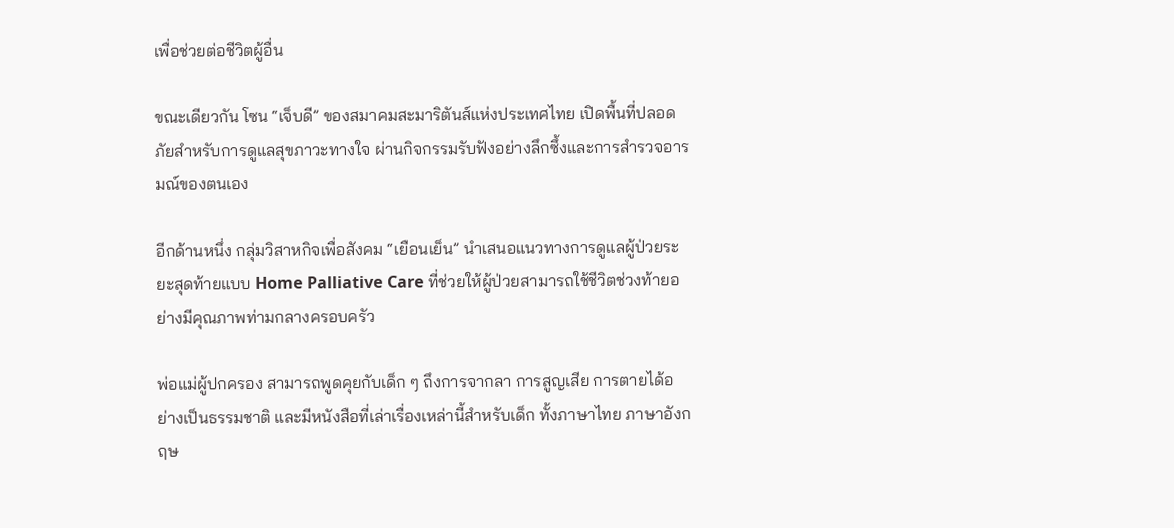เพื่อช่วยต่อชีวิตผู้อื่น

ขณะเดียวกัน โซน “เจ็บดี” ของสมาคมสะมาริตันส์แห่งประเทศไทย เปิดพื้นที่ปลอดภัยสำหรับการดูแลสุขภาวะทางใจ ผ่านกิจกรรมรับฟังอย่างลึกซึ้งและการสำรวจอารมณ์ของตนเอง

อีกด้านหนึ่ง กลุ่มวิสาหกิจเพื่อสังคม “เยือนเย็น” นำเสนอแนวทางการดูแลผู้ป่วยระยะสุดท้ายแบบ Home Palliative Care ที่ช่วยให้ผู้ป่วยสามารถใช้ชีวิตช่วงท้ายอย่างมีคุณภาพท่ามกลางครอบครัว

พ่อแม่ผู้ปกครอง สามารถพูดคุยกับเด็ก ๆ ถึงการจากลา การสูญเสีย การตายได้อย่างเป็นธรรมชาติ และมีหนังสือที่เล่าเรื่องเหล่านี้สำหรับเด็ก ทั้งภาษาไทย ภาษาอังกฤษ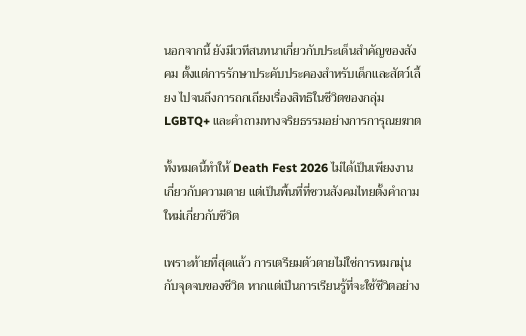นอกจากนี้ ยังมีเวทีสนทนาเกี่ยวกับประเด็นสำคัญของสังคม ตั้งแต่การรักษาประคับประคองสำหรับเด็กและสัตว์เลี้ยง ไปจนถึงการถกเถียงเรื่องสิทธิในชีวิตของกลุ่ม LGBTQ+ และคำถามทางจริยธรรมอย่างการการุณยฆาต

ทั้งหมดนี้ทำให้ Death Fest 2026 ไม่ได้เป็นเพียงงานเกี่ยวกับความตาย แต่เป็นพื้นที่ที่ชวนสังคมไทยตั้งคำถามใหม่เกี่ยวกับชีวิต

เพราะท้ายที่สุดแล้ว การเตรียมตัวตายไม่ใช่การหมกมุ่นกับจุดจบของชีวิต หากแต่เป็นการเรียนรู้ที่จะใช้ชีวิตอย่าง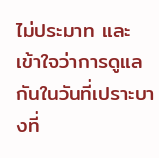ไม่ประมาท และเข้าใจว่าการดูแลกันในวันที่เปราะบางที่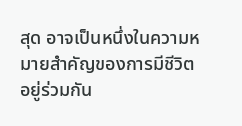สุด อาจเป็นหนึ่งในความหมายสำคัญของการมีชีวิตอยู่ร่วมกัน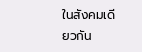ในสังคมเดียวกัน